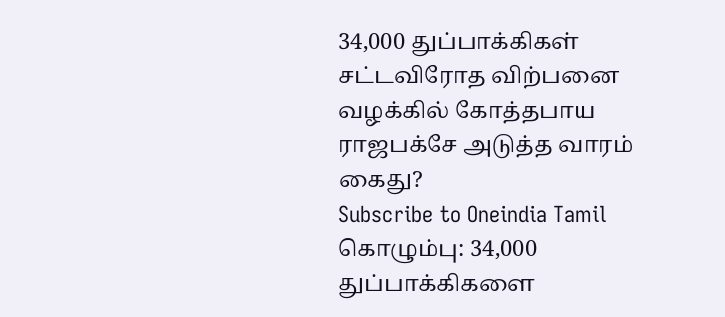34,000 துப்பாக்கிகள் சட்டவிரோத விற்பனை வழக்கில் கோத்தபாய ராஜபக்சே அடுத்த வாரம் கைது?
Subscribe to Oneindia Tamil
கொழும்பு: 34,000 துப்பாக்கிகளை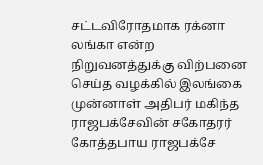சட்டவிரோதமாக ரக்னா லங்கா என்ற நிறுவனத்துக்கு விற்பனை செய்த வழக்கில் இலங்கை முன்னாள் அதிபர் மகிந்த ராஜபக்சேவின் சகோதரர் கோத்தபாய ராஜபக்சே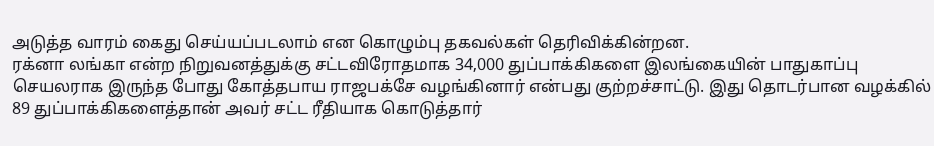அடுத்த வாரம் கைது செய்யப்படலாம் என கொழும்பு தகவல்கள் தெரிவிக்கின்றன.
ரக்னா லங்கா என்ற நிறுவனத்துக்கு சட்டவிரோதமாக 34,000 துப்பாக்கிகளை இலங்கையின் பாதுகாப்பு செயலராக இருந்த போது கோத்தபாய ராஜபக்சே வழங்கினார் என்பது குற்றச்சாட்டு. இது தொடர்பான வழக்கில் 89 துப்பாக்கிகளைத்தான் அவர் சட்ட ரீதியாக கொடுத்தார்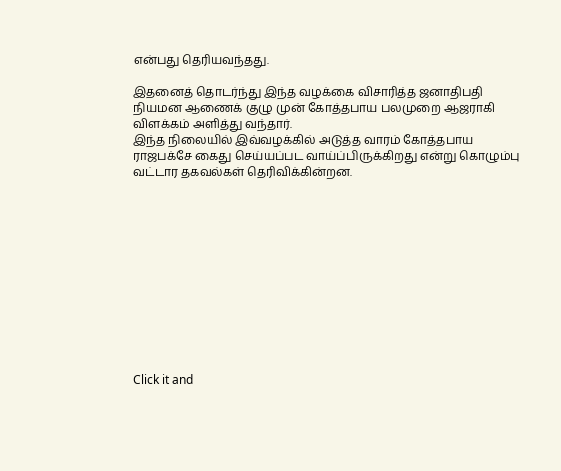என்பது தெரியவந்தது.

இதனைத் தொடர்ந்து இந்த வழக்கை விசாரித்த ஜனாதிபதி நியமன ஆணைக் குழு முன் கோத்தபாய பலமுறை ஆஜராகி விளக்கம் அளித்து வந்தார்.
இந்த நிலையில் இவ்வழக்கில் அடுத்த வாரம் கோத்தபாய ராஜபக்சே கைது செய்யப்பட வாய்ப்பிருக்கிறது என்று கொழும்பு வட்டார தகவல்கள் தெரிவிக்கின்றன.












Click it and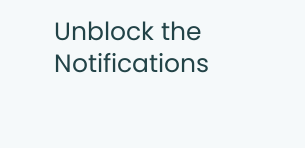Unblock the Notifications